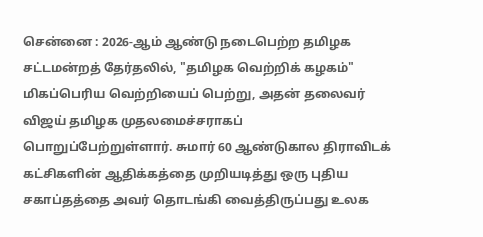சென்னை : 2026-ஆம் ஆண்டு நடைபெற்ற தமிழக சட்டமன்றத் தேர்தலில், "தமிழக வெற்றிக் கழகம்" மிகப்பெரிய வெற்றியைப் பெற்று, அதன் தலைவர் விஜய் தமிழக முதலமைச்சராகப் பொறுப்பேற்றுள்ளார். சுமார் 60 ஆண்டுகால திராவிடக் கட்சிகளின் ஆதிக்கத்தை முறியடித்து ஒரு புதிய சகாப்தத்தை அவர் தொடங்கி வைத்திருப்பது உலக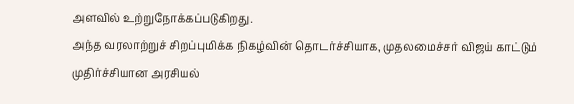அளவில் உற்றுநோக்கப்படுகிறது.
அந்த வரலாற்றுச் சிறப்புமிக்க நிகழ்வின் தொடர்ச்சியாக, முதலமைச்சர் விஜய் காட்டும் முதிர்ச்சியான அரசியல்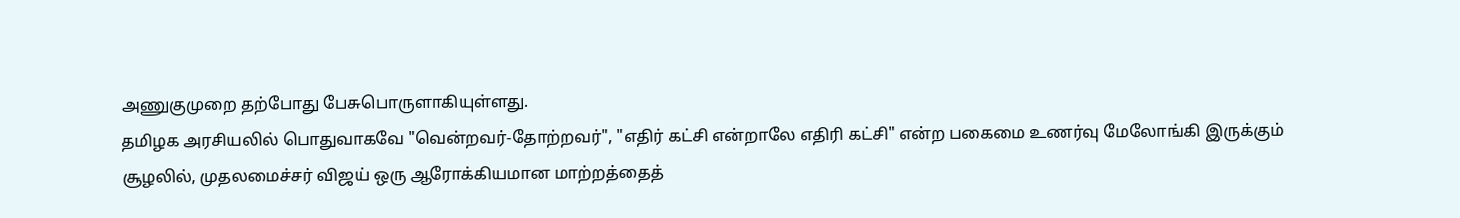அணுகுமுறை தற்போது பேசுபொருளாகியுள்ளது.
தமிழக அரசியலில் பொதுவாகவே "வென்றவர்-தோற்றவர்", "எதிர் கட்சி என்றாலே எதிரி கட்சி" என்ற பகைமை உணர்வு மேலோங்கி இருக்கும் சூழலில், முதலமைச்சர் விஜய் ஒரு ஆரோக்கியமான மாற்றத்தைத்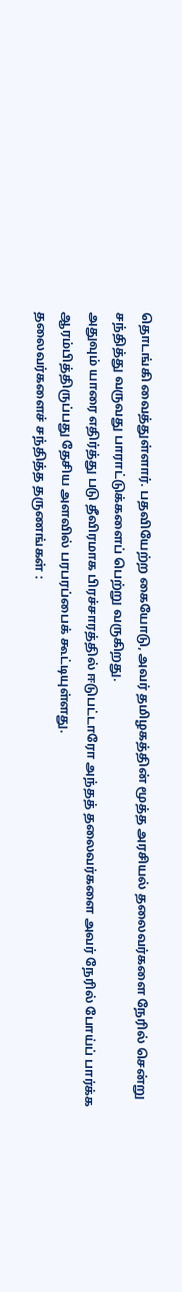தொடங்கி வைத்துள்ளார். பதவியேற்ற கையோடு, அவர் தமிழகத்தின் மூத்த அரசியல் தலைவர்களை நேரில் சென்று சந்தித்து வருவது பாராட்டுக்களைப் பெற்று வருகிறது.
அதுவும் யாரை எதிர்த்து படு தீவிரமாக பிரச்சாரத்தில் ஈடுபட்டாரோ அந்தத் தலைவர்களை அவர் நேரில் போய்ப் பார்க்க ஆரம்பித்திருப்பது தேசிய அளவில் பரபரப்பைக் கூட்டியுள்ளது.
தலைவர்களைச் சந்தித்த தருணங்கள் :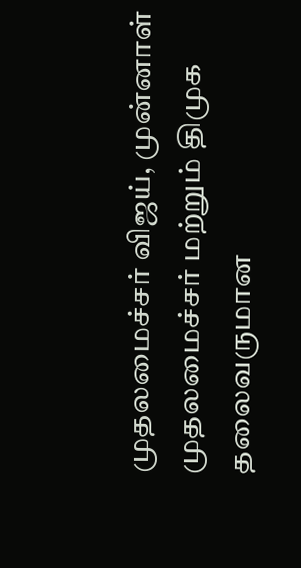முதலமைச்சர் விஜய், முன்னாள் முதலமைச்சர் மற்றும் திமுக தலைவருமான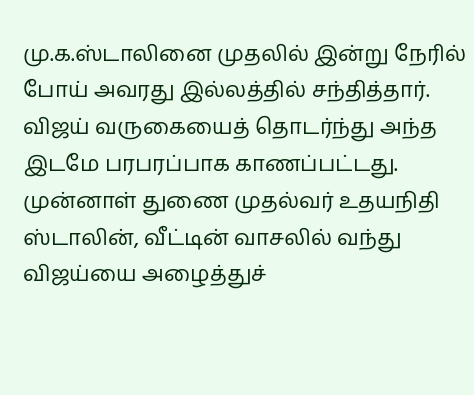மு.க.ஸ்டாலினை முதலில் இன்று நேரில் போய் அவரது இல்லத்தில் சந்தித்தார். விஜய் வருகையைத் தொடர்ந்து அந்த இடமே பரபரப்பாக காணப்பட்டது. முன்னாள் துணை முதல்வர் உதயநிதி ஸ்டாலின், வீட்டின் வாசலில் வந்து விஜய்யை அழைத்துச்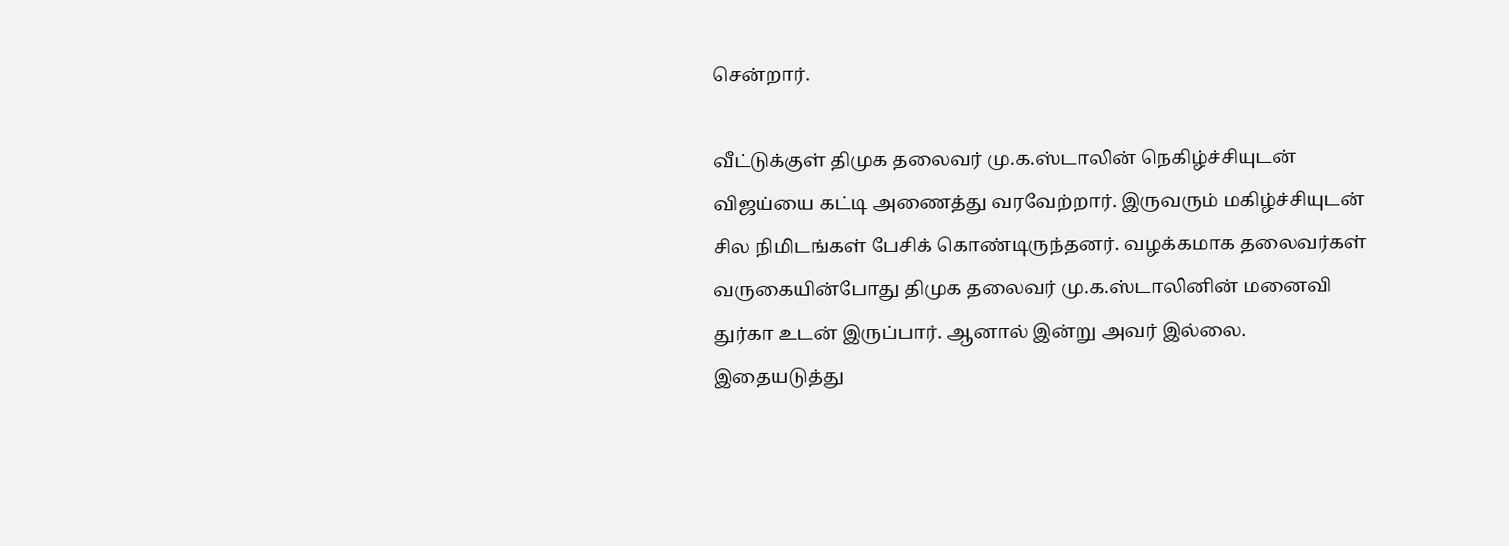சென்றார்.

வீட்டுக்குள் திமுக தலைவர் மு.க.ஸ்டாலின் நெகிழ்ச்சியுடன் விஜய்யை கட்டி அணைத்து வரவேற்றார். இருவரும் மகிழ்ச்சியுடன் சில நிமிடங்கள் பேசிக் கொண்டிருந்தனர். வழக்கமாக தலைவர்கள் வருகையின்போது திமுக தலைவர் மு.க.ஸ்டாலினின் மனைவி துர்கா உடன் இருப்பார். ஆனால் இன்று அவர் இல்லை.
இதையடுத்து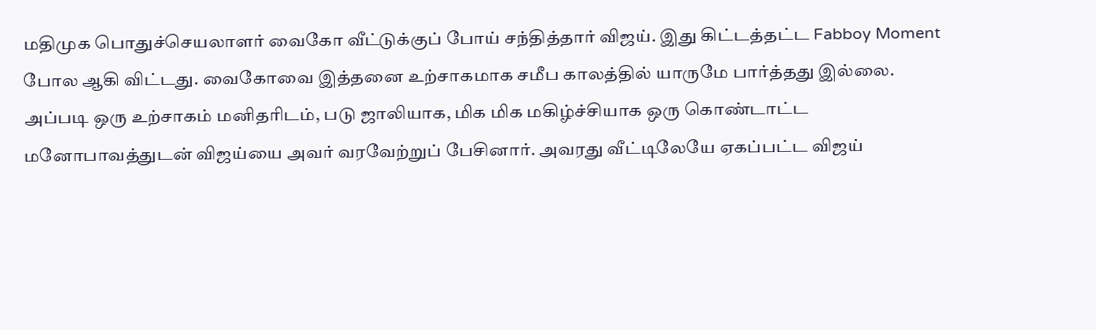மதிமுக பொதுச்செயலாளர் வைகோ வீட்டுக்குப் போய் சந்தித்தார் விஜய். இது கிட்டத்தட்ட Fabboy Moment போல ஆகி விட்டது. வைகோவை இத்தனை உற்சாகமாக சமீப காலத்தில் யாருமே பார்த்தது இல்லை. அப்படி ஒரு உற்சாகம் மனிதரிடம், படு ஜாலியாக, மிக மிக மகிழ்ச்சியாக ஒரு கொண்டாட்ட மனோபாவத்துடன் விஜய்யை அவர் வரவேற்றுப் பேசினார். அவரது வீட்டிலேயே ஏகப்பட்ட விஜய்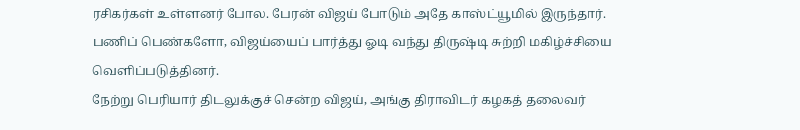ரசிகர்கள் உள்ளனர் போல. பேரன் விஜய் போடும் அதே காஸ்ட்யூமில் இருந்தார். பணிப் பெண்களோ, விஜய்யைப் பார்த்து ஓடி வந்து திருஷ்டி சுற்றி மகிழ்ச்சியை வெளிப்படுத்தினர்.
நேற்று பெரியார் திடலுக்குச் சென்ற விஜய், அங்கு திராவிடர் கழகத் தலைவர்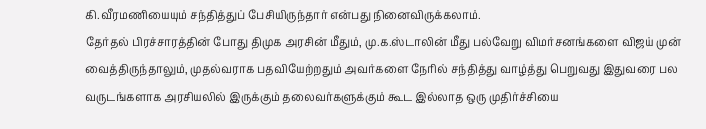கி.வீரமணியையும் சந்தித்துப் பேசியிருந்தார் என்பது நினைவிருக்கலாம்.
தேர்தல் பிரச்சாரத்தின் போது திமுக அரசின் மீதும், மு.க.ஸ்டாலின் மீது பல்வேறு விமர்சனங்களை விஜய் முன் வைத்திருந்தாலும், முதல்வராக பதவியேற்றதும் அவர்களை நேரில் சந்தித்து வாழ்த்து பெறுவது இதுவரை பல வருடங்களாக அரசியலில் இருக்கும் தலைவர்களுக்கும் கூட இல்லாத ஒரு முதிர்ச்சியை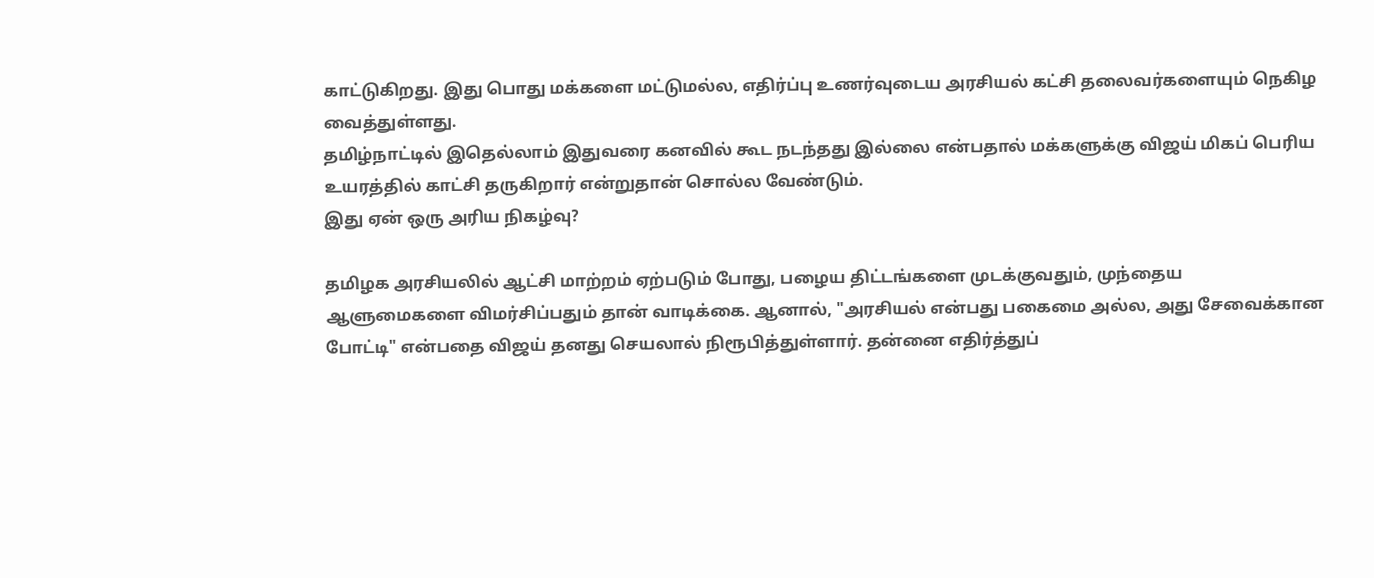காட்டுகிறது. இது பொது மக்களை மட்டுமல்ல, எதிர்ப்பு உணர்வுடைய அரசியல் கட்சி தலைவர்களையும் நெகிழ வைத்துள்ளது.
தமிழ்நாட்டில் இதெல்லாம் இதுவரை கனவில் கூட நடந்தது இல்லை என்பதால் மக்களுக்கு விஜய் மிகப் பெரிய உயரத்தில் காட்சி தருகிறார் என்றுதான் சொல்ல வேண்டும்.
இது ஏன் ஒரு அரிய நிகழ்வு?

தமிழக அரசியலில் ஆட்சி மாற்றம் ஏற்படும் போது, பழைய திட்டங்களை முடக்குவதும், முந்தைய ஆளுமைகளை விமர்சிப்பதும் தான் வாடிக்கை. ஆனால், "அரசியல் என்பது பகைமை அல்ல, அது சேவைக்கான போட்டி" என்பதை விஜய் தனது செயலால் நிரூபித்துள்ளார். தன்னை எதிர்த்துப்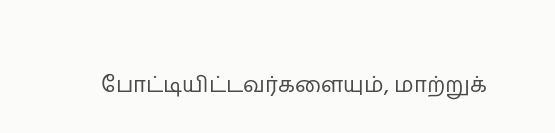போட்டியிட்டவர்களையும், மாற்றுக்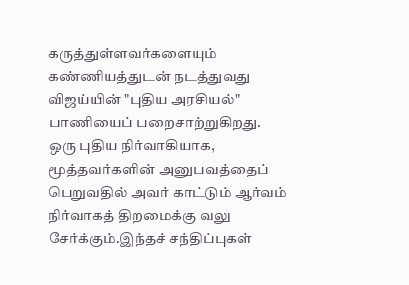கருத்துள்ளவர்களையும் கண்ணியத்துடன் நடத்துவது விஜய்யின் "புதிய அரசியல்" பாணியைப் பறைசாற்றுகிறது.
ஒரு புதிய நிர்வாகியாக, மூத்தவர்களின் அனுபவத்தைப் பெறுவதில் அவர் காட்டும் ஆர்வம் நிர்வாகத் திறமைக்கு வலு சேர்க்கும்.இந்தச் சந்திப்புகள்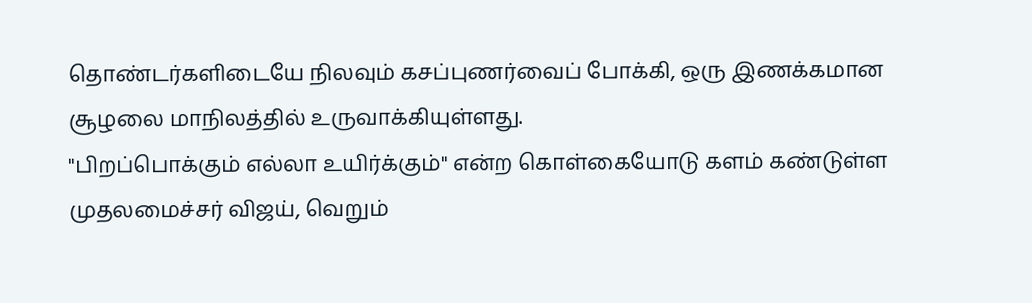தொண்டர்களிடையே நிலவும் கசப்புணர்வைப் போக்கி, ஒரு இணக்கமான சூழலை மாநிலத்தில் உருவாக்கியுள்ளது.
"பிறப்பொக்கும் எல்லா உயிர்க்கும்" என்ற கொள்கையோடு களம் கண்டுள்ள முதலமைச்சர் விஜய், வெறும்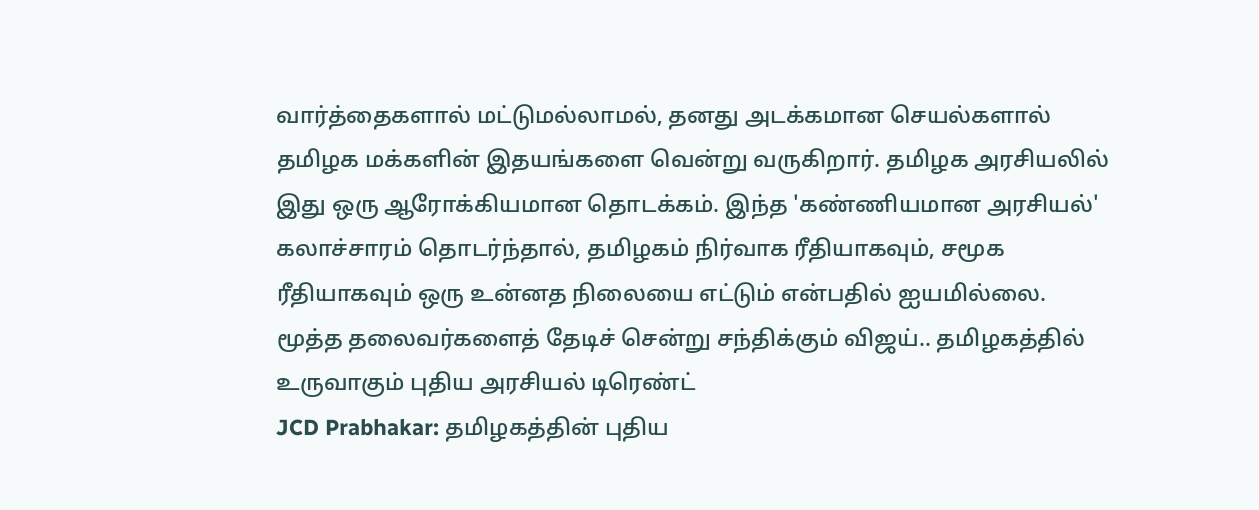வார்த்தைகளால் மட்டுமல்லாமல், தனது அடக்கமான செயல்களால் தமிழக மக்களின் இதயங்களை வென்று வருகிறார். தமிழக அரசியலில் இது ஒரு ஆரோக்கியமான தொடக்கம். இந்த 'கண்ணியமான அரசியல்' கலாச்சாரம் தொடர்ந்தால், தமிழகம் நிர்வாக ரீதியாகவும், சமூக ரீதியாகவும் ஒரு உன்னத நிலையை எட்டும் என்பதில் ஐயமில்லை.
மூத்த தலைவர்களைத் தேடிச் சென்று சந்திக்கும் விஜய்.. தமிழகத்தில் உருவாகும் புதிய அரசியல் டிரெண்ட்
JCD Prabhakar: தமிழகத்தின் புதிய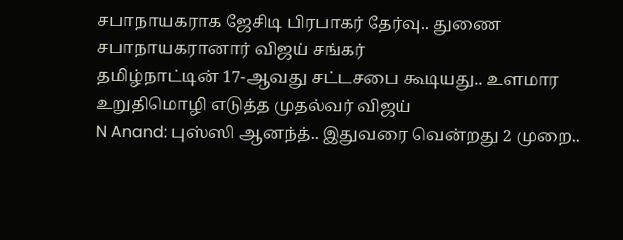சபாநாயகராக ஜேசிடி பிரபாகர் தேர்வு.. துணை சபாநாயகரானார் விஜய் சங்கர்
தமிழ்நாட்டின் 17-ஆவது சட்டசபை கூடியது.. உளமார உறுதிமொழி எடுத்த முதல்வர் விஜய்
N Anand: புஸ்ஸி ஆனந்த்.. இதுவரை வென்றது 2 முறை..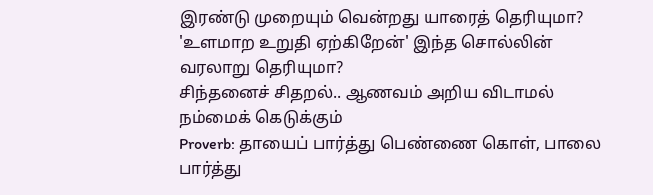இரண்டு முறையும் வென்றது யாரைத் தெரியுமா?
'உளமாற உறுதி ஏற்கிறேன்' இந்த சொல்லின் வரலாறு தெரியுமா?
சிந்தனைச் சிதறல்.. ஆணவம் அறிய விடாமல் நம்மைக் கெடுக்கும்
Proverb: தாயைப் பார்த்து பெண்ணை கொள், பாலை பார்த்து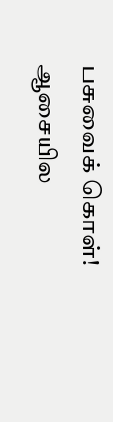பசுவைக் கொள்!
ஆசையில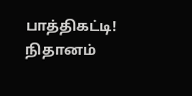பாத்திகட்டி!
நிதானம்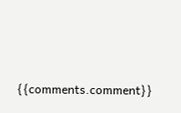{{comments.comment}}